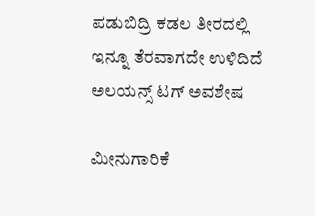ಪಡುಬಿದ್ರಿ ಕಡಲ ತೀರದಲ್ಲಿ ಇನ್ನೂ ತೆರವಾಗದೇ ಉಳಿದಿದೆ ಅಲಯನ್ಸ್ ಟಗ್ ಅವಶೇಷ

ಮೀನುಗಾರಿಕೆ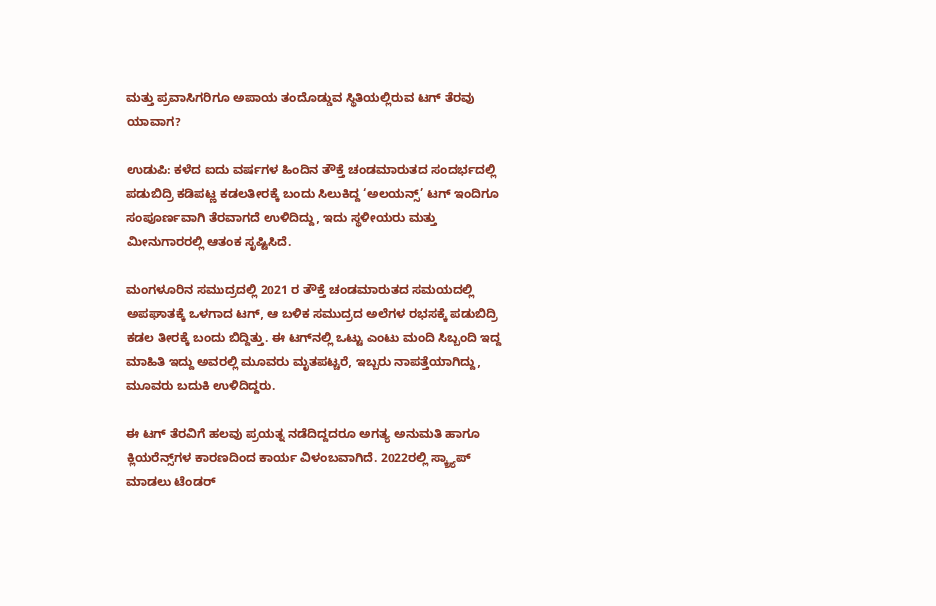ಮತ್ತು ಪ್ರವಾಸಿಗರಿಗೂ ಅಪಾಯ ತಂದೊಡ್ಡುವ ಸ್ಥಿತಿಯಲ್ಲಿರುವ ಟಗ್ ತೆರವು ಯಾವಾಗ?

ಉಡುಪಿ: ಕಳೆದ ಐದು ವರ್ಷಗಳ ಹಿಂದಿನ ತೌಕ್ತೆ ಚಂಡಮಾರುತದ ಸಂದರ್ಭದಲ್ಲಿ ಪಡುಬಿದ್ರಿ ಕಡಿಪಟ್ಣ ಕಡಲತೀರಕ್ಕೆ ಬಂದು ಸಿಲುಕಿದ್ದ ‘ಅಲಯನ್ಸ್’ ಟಗ್‌ ಇಂದಿಗೂ ಸಂಪೂರ್ಣವಾಗಿ ತೆರವಾಗದೆ ಉಳಿದಿದ್ದು, ಇದು ಸ್ಥಳೀಯರು ಮತ್ತು ಮೀನುಗಾರರಲ್ಲಿ ಆತಂಕ ಸೃಷ್ಟಿಸಿದೆ.

ಮಂಗಳೂರಿನ ಸಮುದ್ರದಲ್ಲಿ 2021 ರ ತೌಕ್ತೆ ಚಂಡಮಾರುತದ ಸಮಯದಲ್ಲಿ ಅಪಘಾತಕ್ಕೆ ಒಳಗಾದ ಟಗ್, ಆ ಬಳಿಕ ಸಮುದ್ರದ ಅಲೆಗಳ ರಭಸಕ್ಕೆ ಪಡುಬಿದ್ರಿ ಕಡಲ ತೀರಕ್ಕೆ ಬಂದು ಬಿದ್ದಿತ್ತು. ಈ ಟಗ್‌ನಲ್ಲಿ ಒಟ್ಟು ಎಂಟು ಮಂದಿ ಸಿಬ್ಬಂದಿ ಇದ್ದ ಮಾಹಿತಿ ಇದ್ದು ಅವರಲ್ಲಿ ಮೂವರು ಮೃತಪಟ್ಚರೆ, ಇಬ್ಬರು ನಾಪತ್ತೆಯಾಗಿದ್ದು, ಮೂವರು ಬದುಕಿ ಉಳಿದಿದ್ದರು.

ಈ ಟಗ್ ‌ತೆರವಿಗೆ ಹಲವು ಪ್ರಯತ್ನ ನಡೆದಿದ್ದದರೂ ಅಗತ್ಯ ಅನುಮತಿ ಹಾಗೂ ಕ್ಲಿಯರೆನ್ಸ್‌ಗಳ ಕಾರಣದಿಂದ ಕಾರ್ಯ ವಿಳಂಬವಾಗಿದೆ. 2022ರಲ್ಲಿ ಸ್ಕ್ರ್ಯಾಪ್ ಮಾಡಲು ಟೆಂಡರ್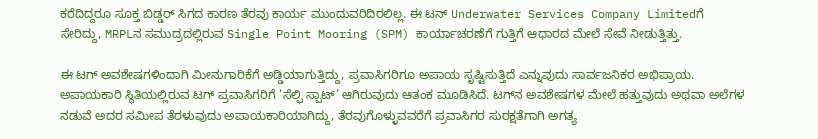ಕರೆದಿದ್ದರೂ ಸೂಕ್ತ ಬಿಡ್ಡರ್ ಸಿಗದ ಕಾರಣ ತೆರವು ಕಾರ್ಯ ಮುಂದುವರಿದಿರಲಿಲ್ಲ. ಈ ಟನ್ Underwater Services Company Limitedಗೆ ಸೇರಿದ್ದು, MRPLನ ಸಮುದ್ರದಲ್ಲಿರುವ Single Point Mooring (SPM) ಕಾರ್ಯಾಚರಣೆಗೆ ಗುತ್ತಿಗೆ ಆಧಾರದ ಮೇಲೆ ಸೇವೆ ನೀಡುತ್ತಿತ್ತು.

ಈ ಟಗ್ ಅವಶೇಷಗಳಿಂದಾಗಿ ಮೀನುಗಾರಿಕೆಗೆ ಅಡ್ಡಿಯಾಗುತ್ತಿದ್ದು, ಪ್ರವಾಸಿಗರಿಗೂ ಅಪಾಯ ಸೃಷ್ಟಿಸುತ್ತಿದೆ ಎನ್ನುವುದು ಸಾರ್ವಜನಿಕರ ಅಭಿಪ್ರಾಯ. ಅಪಾಯಕಾರಿ ಸ್ಥಿತಿಯಲ್ಲಿರುವ ಟಗ್ ಪ್ರವಾಸಿಗರಿಗೆ ‘ಸೆಲ್ಫಿ ಸ್ಪಾಟ್’ ಆಗಿರುವುದು ಆತಂಕ ಮೂಡಿಸಿದೆ. ಟಗ್‌ನ ಅವಶೇಷಗಳ ಮೇಲೆ ಹತ್ತುವುದು ಅಥವಾ ಅಲೆಗಳ ನಡುವೆ ಅದರ ಸಮೀಪ ತೆರಳುವುದು ಅಪಾಯಕಾರಿಯಾಗಿದ್ದು, ತೆರವುಗೊಳ್ಳುವವರೆಗೆ ಪ್ರವಾಸಿಗರ ಸುರಕ್ಷತೆಗಾಗಿ ಅಗತ್ಯ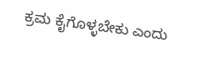ಕ್ರಮ ಕೈಗೊಳ್ಳಬೇಕು ಎಂದು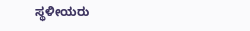ಸ್ಥಳೀಯರು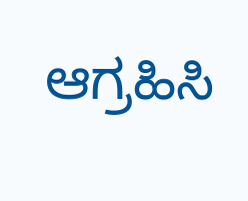ಆಗ್ರಹಿಸಿ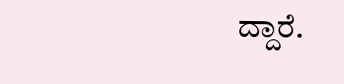ದ್ದಾರೆ.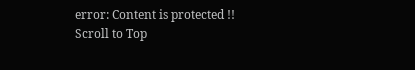error: Content is protected !!
Scroll to Top